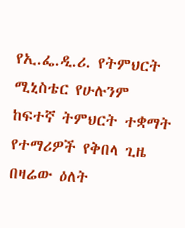የኢ.ፌ.ዲ.ሪ. የትምህርት ሚኒስቴር የሁሉንም ከፍተኛ ትምህርት ተቋማት የተማሪዎች የቅበላ ጊዜ በዛሬው ዕለት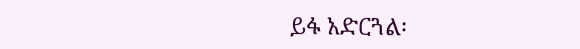ይፋ አድርጓል፡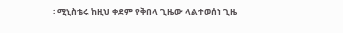፡ ሚኒስቴሩ ከዚህ ቀደም የቅበላ ጊዜው ላልተወሰነ ጊዜ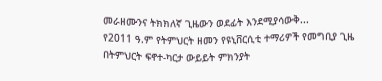መራዘሙንና ትክክለኛ ጊዜውን ወደፊት እንደሚያሳውቅ...
የ2011 ዓ.ም የትምህርት ዘመን የዩኒቨርሲቲ ተማሪዎች የመግቢያ ጊዜ በትምህርት ፍኖተ-ካርታ ውይይት ምክንያት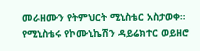መራዘሙን የትምህርት ሚኒስቴር አስታወቀ። የሚኒስቴሩ የኮሙኒኬሽን ዳይሬክተር ወይዘሮ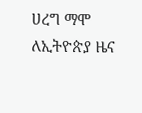ሀረግ ማሞ ለኢትዮጵያ ዜና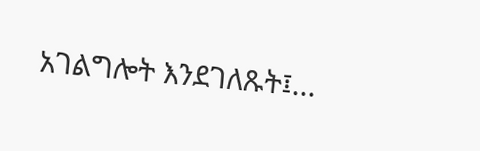አገልግሎት እንደገለጹት፤...